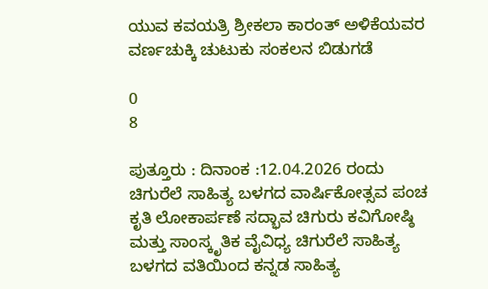ಯುವ ಕವಯತ್ರಿ ಶ್ರೀಕಲಾ ಕಾರಂತ್ ಅಳಿಕೆಯವರ ವರ್ಣಚುಕ್ಕಿ ಚುಟುಕು ಸಂಕಲನ ಬಿಡುಗಡೆ

0
8

ಪುತ್ತೂರು : ದಿನಾಂಕ :12.04.2026 ರಂದು ಚಿಗುರೆಲೆ ಸಾಹಿತ್ಯ ಬಳಗದ ವಾರ್ಷಿಕೋತ್ಸವ ಪಂಚ ಕೃತಿ ಲೋಕಾರ್ಪಣೆ ಸದ್ಭಾವ ಚಿಗುರು ಕವಿಗೋಷ್ಠಿ ಮತ್ತು ಸಾಂಸ್ಕೃತಿಕ ವೈವಿಧ್ಯ ಚಿಗುರೆಲೆ ಸಾಹಿತ್ಯ ಬಳಗದ ವತಿಯಿಂದ ಕನ್ನಡ ಸಾಹಿತ್ಯ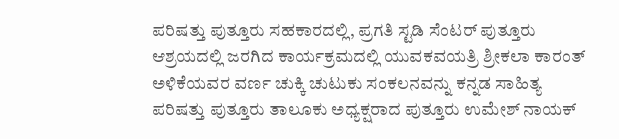ಪರಿಷತ್ತು ಪುತ್ತೂರು ಸಹಕಾರದಲ್ಲಿ, ಪ್ರಗತಿ ಸ್ಟಡಿ ಸೆಂಟರ್ ಪುತ್ತೂರು ಆಶ್ರಯದಲ್ಲಿ ಜರಗಿದ ಕಾರ್ಯಕ್ರಮದಲ್ಲಿ ಯುವಕವಯತ್ರಿ ಶ್ರೀಕಲಾ ಕಾರಂತ್ ಅಳಿಕೆಯವರ ವರ್ಣ ಚುಕ್ಕಿ ಚುಟುಕು ಸಂಕಲನವನ್ನು ಕನ್ನಡ ಸಾಹಿತ್ಯ ಪರಿಷತ್ತು ಪುತ್ತೂರು ತಾಲೂಕು ಅಧ್ಯಕ್ಷರಾದ ಪುತ್ತೂರು ಉಮೇಶ್ ನಾಯಕ್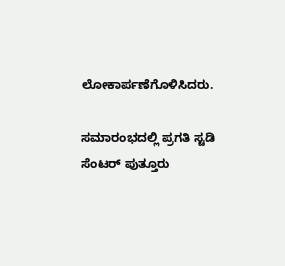ಲೋಕಾರ್ಪಣೆಗೊಳಿಸಿದರು.

ಸಮಾರಂಭದಲ್ಲಿ ಪ್ರಗತಿ ಸ್ಟಡಿ ಸೆಂಟರ್ ಪುತ್ತೂರು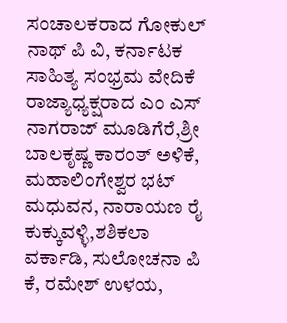ಸಂಚಾಲಕರಾದ ಗೋಕುಲ್ ನಾಥ್ ಪಿ ವಿ, ಕರ್ನಾಟಕ ಸಾಹಿತ್ಯ ಸಂಭ್ರಮ ವೇದಿಕೆ ರಾಜ್ಯಾಧ್ಯಕ್ಷರಾದ ಎಂ ಎಸ್ ನಾಗರಾಜ್ ಮೂಡಿಗೆರೆ,ಶ್ರೀ ಬಾಲಕೃಷ್ಣ ಕಾರಂತ್ ಅಳಿಕೆ, ಮಹಾಲಿಂಗೇಶ್ವರ ಭಟ್ ಮಧುವನ, ನಾರಾಯಣ ರೈ ಕುಕ್ಕುವಳ್ಳಿ,ಶಶಿಕಲಾ ವರ್ಕಾಡಿ, ಸುಲೋಚನಾ ಪಿ ಕೆ, ರಮೇಶ್ ಉಳಯ,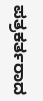ಪತ್ರಕರ್ತರಾದ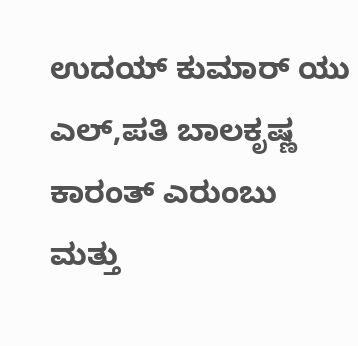ಉದಯ್ ಕುಮಾರ್ ಯು ಎಲ್,ಪತಿ ಬಾಲಕೃಷ್ಣ ಕಾರಂತ್ ಎರುಂಬು ಮತ್ತು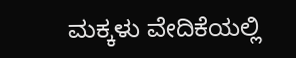ಮಕ್ಕಳು ವೇದಿಕೆಯಲ್ಲಿ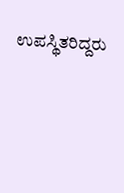ಉಪಸ್ಥಿತರಿದ್ದರು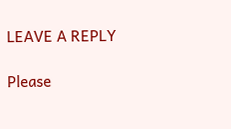LEAVE A REPLY

Please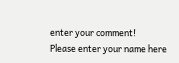enter your comment!
Please enter your name here